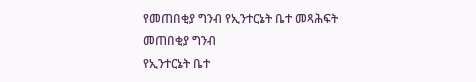የመጠበቂያ ግንብ የኢንተርኔት ቤተ መጻሕፍት
መጠበቂያ ግንብ
የኢንተርኔት ቤተ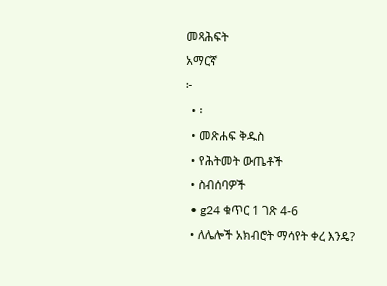መጻሕፍት
አማርኛ
፦
  • ፡
  • መጽሐፍ ቅዱስ
  • የሕትመት ውጤቶች
  • ስብሰባዎች
  • g24 ቁጥር 1 ገጽ 4-6
  • ለሌሎች አክብሮት ማሳየት ቀረ እንዴ?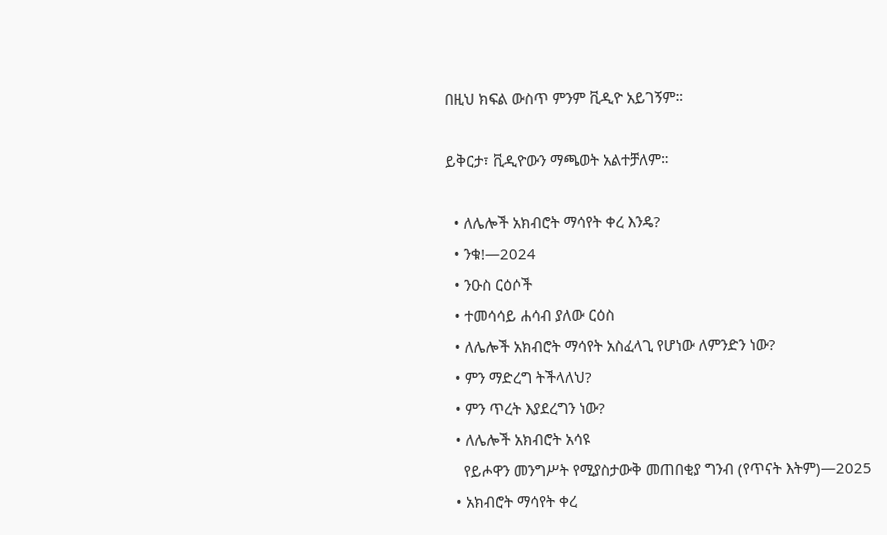በዚህ ክፍል ውስጥ ምንም ቪዲዮ አይገኝም።

ይቅርታ፣ ቪዲዮውን ማጫወት አልተቻለም።

  • ለሌሎች አክብሮት ማሳየት ቀረ እንዴ?
  • ንቁ!—2024
  • ንዑስ ርዕሶች
  • ተመሳሳይ ሐሳብ ያለው ርዕስ
  • ለሌሎች አክብሮት ማሳየት አስፈላጊ የሆነው ለምንድን ነው?
  • ምን ማድረግ ትችላለህ?
  • ምን ጥረት እያደረግን ነው?
  • ለሌሎች አክብሮት አሳዩ
    የይሖዋን መንግሥት የሚያስታውቅ መጠበቂያ ግንብ (የጥናት እትም)—2025
  • አክብሮት ማሳየት ቀረ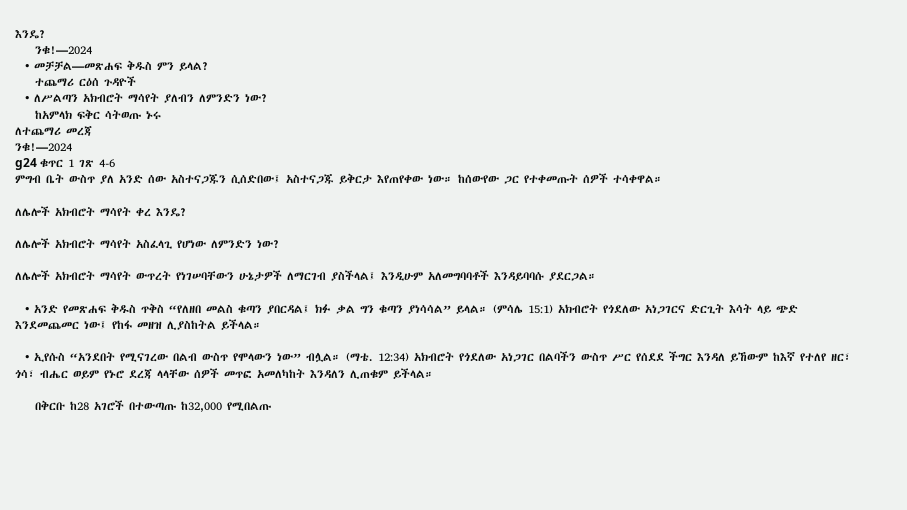እንዴ?
    ንቁ!—2024
  • መቻቻል—መጽሐፍ ቅዱስ ምን ይላል?
    ተጨማሪ ርዕሰ ጉዳዮች
  • ለሥልጣን አክብሮት ማሳየት ያለብን ለምንድን ነው?
    ከአምላክ ፍቅር ሳትወጡ ኑሩ
ለተጨማሪ መረጃ
ንቁ!—2024
g24 ቁጥር 1 ገጽ 4-6
ምግብ ቤት ውስጥ ያለ አንድ ሰው አስተናጋጁን ሲሰድበው፤ አስተናጋጁ ይቅርታ እየጠየቀው ነው። ከሰውየው ጋር የተቀመጡት ሰዎች ተሳቀዋል።

ለሌሎች አክብሮት ማሳየት ቀረ እንዴ?

ለሌሎች አክብሮት ማሳየት አስፈላጊ የሆነው ለምንድን ነው?

ለሌሎች አክብሮት ማሳየት ውጥረት የነገሠባቸውን ሁኔታዎች ለማርገብ ያስችላል፤ እንዲሁም አለመግባባቶች እንዳይባባሱ ያደርጋል።

  • አንድ የመጽሐፍ ቅዱስ ጥቅስ “የለዘበ መልስ ቁጣን ያበርዳል፤ ክፉ ቃል ግን ቁጣን ያነሳሳል” ይላል። (ምሳሌ 15:1) አክብሮት የጎደለው አነጋገርና ድርጊት እሳት ላይ ጭድ እንደመጨመር ነው፤ የከፋ መዘዝ ሊያስከትል ይችላል።

  • ኢየሱስ “አንደበት የሚናገረው በልብ ውስጥ የሞላውን ነው” ብሏል። (ማቴ. 12:34) አክብሮት የጎደለው አነጋገር በልባችን ውስጥ ሥር የሰደደ ችግር እንዳለ ይኸውም ከእኛ የተለየ ዘር፣ ጎሳ፣ ብሔር ወይም የኑሮ ደረጃ ላላቸው ሰዎች መጥፎ አመለካከት እንዳለን ሊጠቁም ይችላል።

    በቅርቡ ከ28 አገሮች በተውጣጡ ከ32,000 የሚበልጡ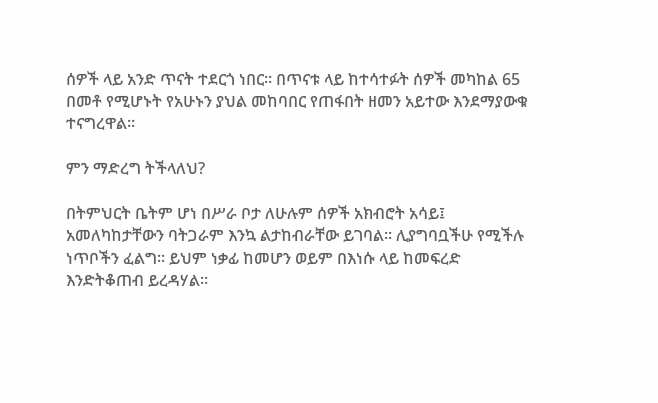ሰዎች ላይ አንድ ጥናት ተደርጎ ነበር። በጥናቱ ላይ ከተሳተፉት ሰዎች መካከል 65 በመቶ የሚሆኑት የአሁኑን ያህል መከባበር የጠፋበት ዘመን አይተው እንደማያውቁ ተናግረዋል።

ምን ማድረግ ትችላለህ?

በትምህርት ቤትም ሆነ በሥራ ቦታ ለሁሉም ሰዎች አክብሮት አሳይ፤ አመለካከታቸውን ባትጋራም እንኳ ልታከብራቸው ይገባል። ሊያግባቧችሁ የሚችሉ ነጥቦችን ፈልግ። ይህም ነቃፊ ከመሆን ወይም በእነሱ ላይ ከመፍረድ እንድትቆጠብ ይረዳሃል።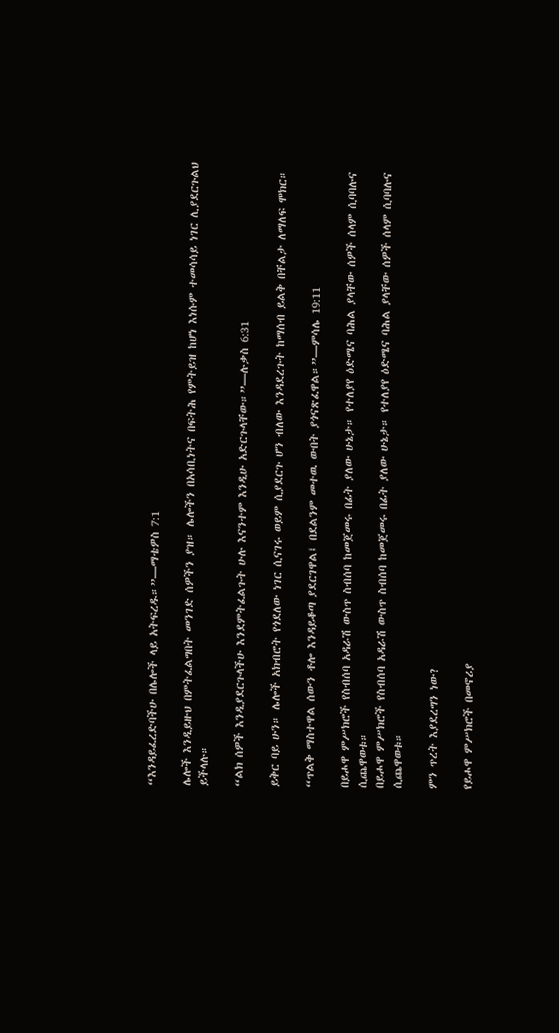“እንዳይፈረድባችሁ በሌሎች ላይ አትፍረዱ።”—ማቴዎስ 7:1

ሌሎች እንዲይዙህ በምትፈልግበት መንገድ ሰዎችን ያዝ። ሌሎችን በአሳቢነትና በፍትሕ የምትይዝ ከሆነ እነሱም ተመሳሳይ ነገር ሊያደርጉልህ ይችላሉ።

“ልክ ሰዎች እንዲያደርጉላችሁ እንደምትፈልጉት ሁሉ እናንተም እንዲሁ አድርጉላቸው።”—ሉቃስ 6:31

ይቅር ባይ ሁን። ሌሎች አክብሮት የጎደለው ነገር ሲናገሩ ወይም ሲያደርጉ ሆን ብለው እንዳደረጉት ከማሰብ ይልቅ በቸልታ ለማለፍ ሞክር።

“ጥልቅ ማስተዋል ሰውን ቶሎ እንዳይቆጣ ያደርገዋል፤ በደልንም መተዉ ውበት ያጎናጽፈዋል።”—ምሳሌ 19:11

በይሖዋ ምሥክሮች የስብሰባ አዳራሽ ውስጥ ስብሰባ ከመጀመሩ በፊት ያለው ሁኔታ። የተለያየ ዕድሜና ባሕል ያላቸው ሰዎች ሰላም ሲባባሉና ሲጨዋወቱ።
በይሖዋ ምሥክሮች የስብሰባ አዳራሽ ውስጥ ስብሰባ ከመጀመሩ በፊት ያለው ሁኔታ። የተለያየ ዕድሜና ባሕል ያላቸው ሰዎች ሰላም ሲባባሉና ሲጨዋወቱ።

ምን ጥረት እያደረግን ነው?

የይሖዋ ምሥክሮች በመኖሪያ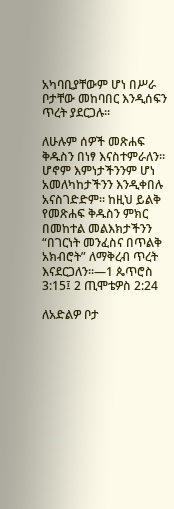አካባቢያቸውም ሆነ በሥራ ቦታቸው መከባበር እንዲሰፍን ጥረት ያደርጋሉ።

ለሁሉም ሰዎች መጽሐፍ ቅዱስን በነፃ እናስተምራለን። ሆኖም እምነታችንንም ሆነ አመለካከታችንን እንዲቀበሉ አናስገድድም። ከዚህ ይልቅ የመጽሐፍ ቅዱስን ምክር በመከተል መልእክታችንን “በገርነት መንፈስና በጥልቅ አክብሮት” ለማቅረብ ጥረት እናደርጋለን።—1 ጴጥሮስ 3:15፤ 2 ጢሞቴዎስ 2:24

ለአድልዎ ቦታ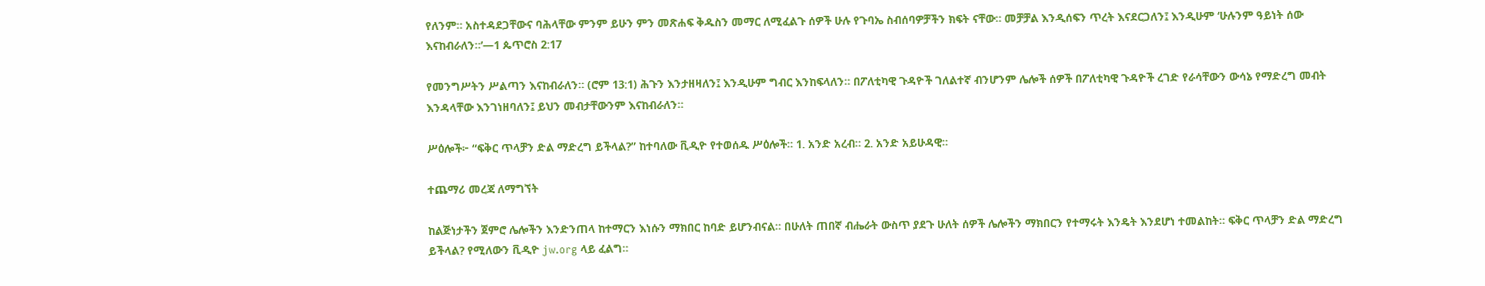የለንም። አስተዳደጋቸውና ባሕላቸው ምንም ይሁን ምን መጽሐፍ ቅዱስን መማር ለሚፈልጉ ሰዎች ሁሉ የጉባኤ ስብሰባዎቻችን ክፍት ናቸው። መቻቻል እንዲሰፍን ጥረት እናደርጋለን፤ እንዲሁም ‘ሁሉንም ዓይነት ሰው እናከብራለን።’—1 ጴጥሮስ 2:17

የመንግሥትን ሥልጣን እናከብራለን። (ሮም 13:1) ሕጉን እንታዘዛለን፤ እንዲሁም ግብር እንከፍላለን። በፖለቲካዊ ጉዳዮች ገለልተኛ ብንሆንም ሌሎች ሰዎች በፖለቲካዊ ጉዳዮች ረገድ የራሳቸውን ውሳኔ የማድረግ መብት እንዳላቸው እንገነዘባለን፤ ይህን መብታቸውንም እናከብራለን።

ሥዕሎች፦ “ፍቅር ጥላቻን ድል ማድረግ ይችላል?” ከተባለው ቪዲዮ የተወሰዱ ሥዕሎች። 1. አንድ አረብ። 2. አንድ አይሁዳዊ።

ተጨማሪ መረጃ ለማግኘት

ከልጅነታችን ጀምሮ ሌሎችን እንድንጠላ ከተማርን እነሱን ማክበር ከባድ ይሆንብናል። በሁለት ጠበኛ ብሔራት ውስጥ ያደጉ ሁለት ሰዎች ሌሎችን ማክበርን የተማሩት እንዴት እንደሆነ ተመልከት። ፍቅር ጥላቻን ድል ማድረግ ይችላል? የሚለውን ቪዲዮ jw.org ላይ ፈልግ።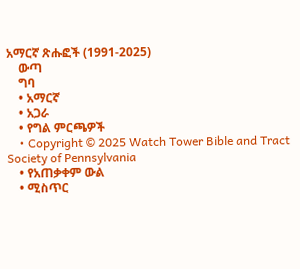አማርኛ ጽሑፎች (1991-2025)
    ውጣ
    ግባ
    • አማርኛ
    • አጋራ
    • የግል ምርጫዎች
    • Copyright © 2025 Watch Tower Bible and Tract Society of Pennsylvania
    • የአጠቃቀም ውል
    • ሚስጥር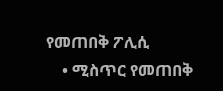የመጠበቅ ፖሊሲ
    • ሚስጥር የመጠበቅ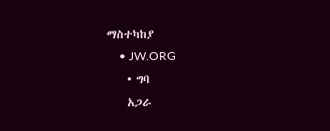ማስተካከያ
    • JW.ORG
    • ግባ
    አጋራ